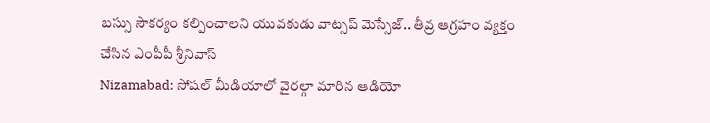బస్సు సౌకర్యం కల్పించాలని యువకుడు వాట్సప్ మెస్సేజ్.. తీవ్ర ఆగ్రహం వ్యక్తం చేసిన ఎంపీపీ శ్రీనివాస్
Nizamabad: సోషల్ మీడియాలో వైరల్గా మారిన ఆడియో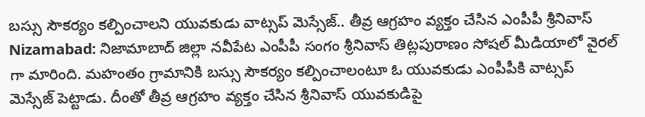బస్సు సౌకర్యం కల్పించాలని యువకుడు వాట్సప్ మెస్సేజ్.. తీవ్ర ఆగ్రహం వ్యక్తం చేసిన ఎంపీపీ శ్రీనివాస్
Nizamabad: నిజామాబాద్ జిల్లా నవీపేట ఎంపీపీ సంగం శ్రీనివాస్ తిట్లపురాణం సోషల్ మీడియాలో వైరల్ గా మారింది. మహంతం గ్రామానికి బస్సు సౌకర్యం కల్పించాలంటూ ఓ యువకుడు ఎంపీపీకి వాట్సప్ మెస్సేజ్ పెట్టాడు. దీంతో తీవ్ర ఆగ్రహం వ్యక్తం చేసిన శ్రీనివాస్ యువకుడిపై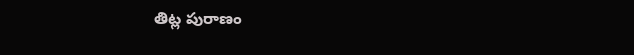తిట్ల పురాణం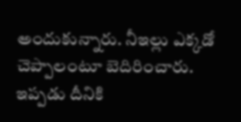అందుకున్నారు. నీఇల్లు ఎక్కడో చెప్పాలంటూ బెదిరించారు. ఇప్పడు దీనికి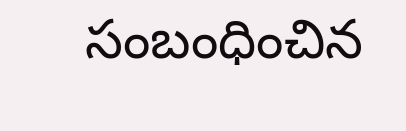సంబంధించిన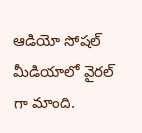ఆడియో సోషల్ మీడియాలో వైరల్ గా మాంది.